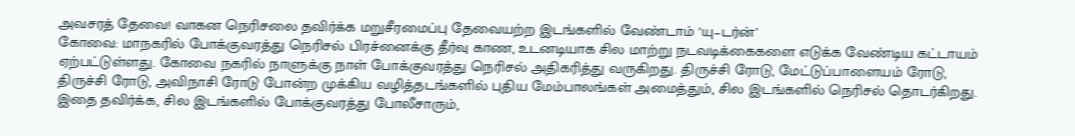அவசரத் தேவை! வாகன நெரிசலை தவிர்க்க மறுசீரமைப்பு தேவையற்ற இடங்களில் வேண்டாம் ‘யு–டர்ன்’
கோவை: மாநகரில் போக்குவரத்து நெரிசல் பிரச்னைக்கு தீர்வு காண, உடனடியாக சில மாற்று நடவடிக்கைகளை எடுக்க வேண்டிய கட்டாயம் ஏற்பட்டுள்ளது. கோவை நகரில் நாளுக்கு நாள் போக்குவரத்து நெரிசல் அதிகரித்து வருகிறது. திருச்சி ரோடு, மேட்டுப்பாளையம் ரோடு, திருச்சி ரோடு, அவிநாசி ரோடு போன்ற முக்கிய வழித்தடங்களில் புதிய மேம்பாலங்கள் அமைத்தும், சில இடங்களில் நெரிசல் தொடர்கிறது.
இதை தவிர்க்க, சில இடங்களில் போக்குவரத்து போலீசாரும்,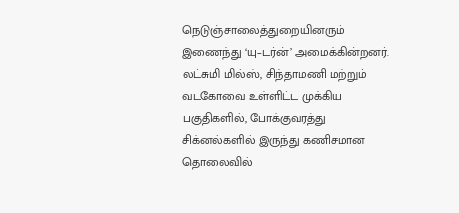நெடுஞ்சாலைத்துறையினரும் இணைந்து ‘யு–டர்ன்’ அமைக்கின்றனர்.
லட்சுமி மில்ஸ், சிந்தாமணி மற்றும் வடகோவை உள்ளிட்ட முக்கிய பகுதிகளில், போக்குவரத்து சிக்னல்களில் இருந்து கணிசமான தொலைவில்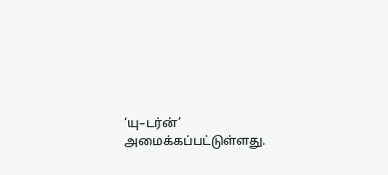‘யு–டர்ன்’ அமைக்கப்பட்டுள்ளது.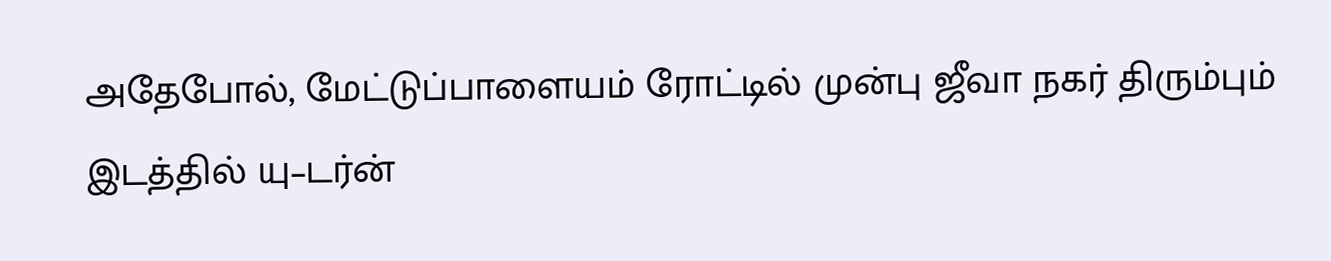அதேபோல், மேட்டுப்பாளையம் ரோட்டில் முன்பு ஜீவா நகர் திரும்பும் இடத்தில் யு–டர்ன்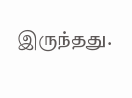இருந்தது.